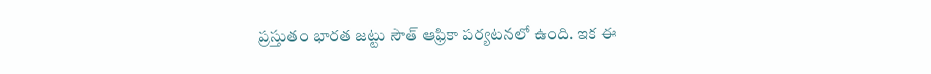ప్రస్తుతం భారత జట్టు సౌత్ ఆఫ్రికా పర్యటనలో ఉంది. ఇక ఈ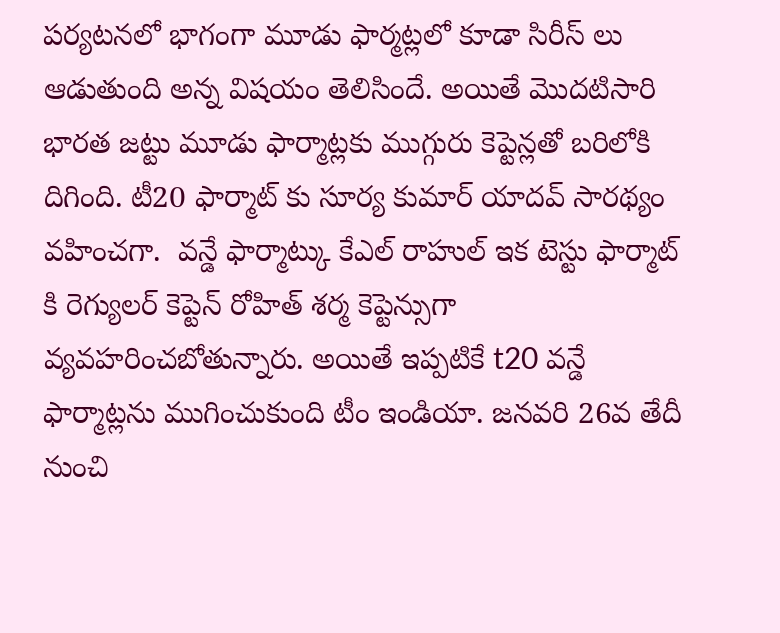పర్యటనలో భాగంగా మూడు ఫార్మట్లలో కూడా సిరీస్ లు ఆడుతుంది అన్న విషయం తెలిసిందే. అయితే మొదటిసారి భారత జట్టు మూడు ఫార్మాట్లకు ముగ్గురు కెప్టెన్లతో బరిలోకి దిగింది. టీ20 ఫార్మాట్ కు సూర్య కుమార్ యాదవ్ సారథ్యం వహించగా.  వన్డే ఫార్మాట్కు కేఎల్ రాహుల్ ఇక టెస్టు ఫార్మాట్ కి రెగ్యులర్ కెప్టెన్ రోహిత్ శర్మ కెప్టెన్సుగా వ్యవహరించబోతున్నారు. అయితే ఇప్పటికే t20 వన్డే ఫార్మాట్లను ముగించుకుంది టీం ఇండియా. జనవరి 26వ తేదీ నుంచి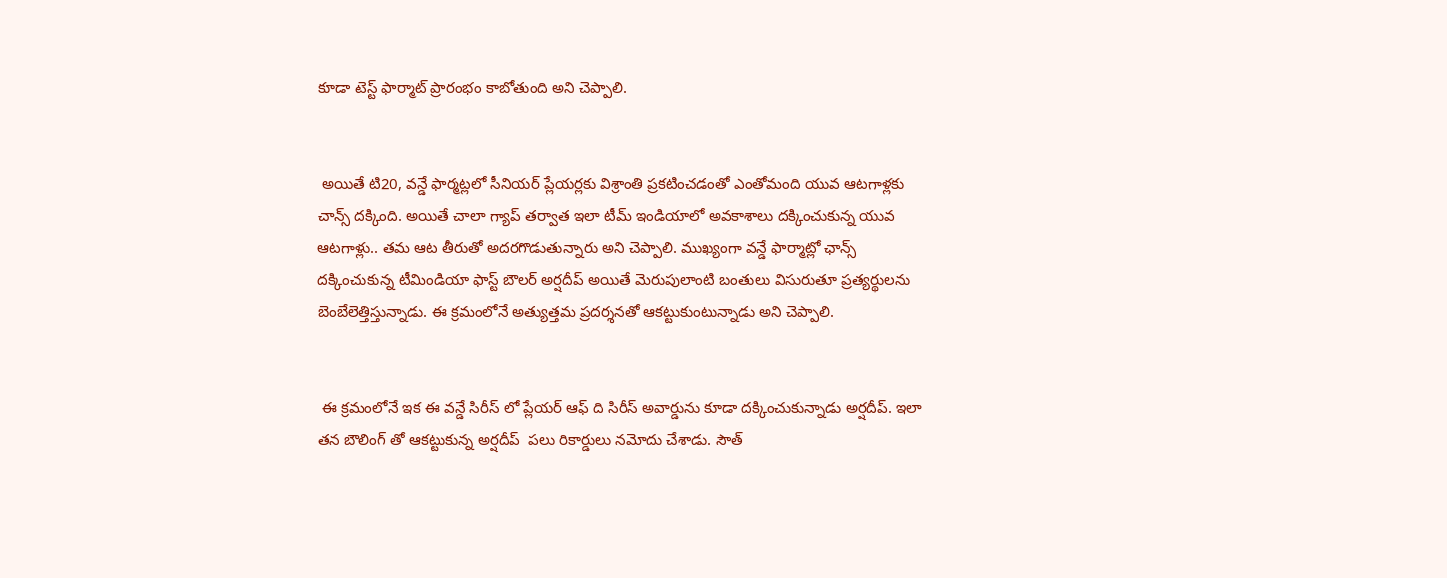కూడా టెస్ట్ ఫార్మాట్ ప్రారంభం కాబోతుంది అని చెప్పాలి.


 అయితే టి20, వన్డే ఫార్మట్లలో సీనియర్ ప్లేయర్లకు విశ్రాంతి ప్రకటించడంతో ఎంతోమంది యువ ఆటగాళ్లకు చాన్స్ దక్కింది. అయితే చాలా గ్యాప్ తర్వాత ఇలా టీమ్ ఇండియాలో అవకాశాలు దక్కించుకున్న యువ ఆటగాళ్లు.. తమ ఆట తీరుతో అదరగొడుతున్నారు అని చెప్పాలి. ముఖ్యంగా వన్డే ఫార్మాట్లో ఛాన్స్ దక్కించుకున్న టీమిండియా ఫాస్ట్ బౌలర్ అర్షదీప్ అయితే మెరుపులాంటి బంతులు విసురుతూ ప్రత్యర్థులను బెంబేలెత్తిస్తున్నాడు. ఈ క్రమంలోనే అత్యుత్తమ ప్రదర్శనతో ఆకట్టుకుంటున్నాడు అని చెప్పాలి.


 ఈ క్రమంలోనే ఇక ఈ వన్డే సిరీస్ లో ప్లేయర్ ఆఫ్ ది సిరీస్ అవార్డును కూడా దక్కించుకున్నాడు అర్షదీప్. ఇలా తన బౌలింగ్ తో ఆకట్టుకున్న అర్షదీప్  పలు రికార్డులు నమోదు చేశాడు. సౌత్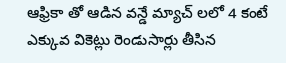ఆఫ్రికా తో ఆడిన వన్డే మ్యాచ్ లలో 4 కంటే ఎక్కువ వికెట్లు రెండుసార్లు తీసిన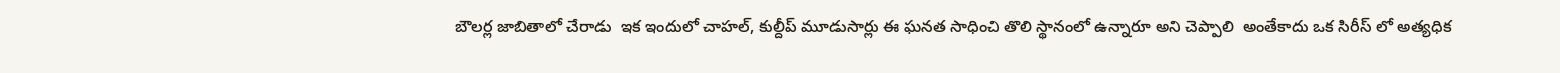బౌలర్ల జాబితాలో చేరాడు  ఇక ఇందులో చాహల్, కుల్దీప్ మూడుసార్లు ఈ ఘనత సాధించి తొలి స్థానంలో ఉన్నారూ అని చెప్పాలి  అంతేకాదు ఒక సిరీస్ లో అత్యధిక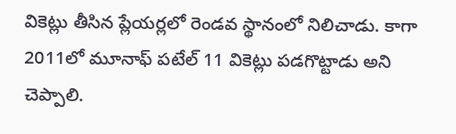వికెట్లు తీసిన ప్లేయర్లలో రెండవ స్థానంలో నిలిచాడు. కాగా 2011లో మూనాఫ్ పటేల్ 11 వికెట్లు పడగొట్టాడు అని చెప్పాలి.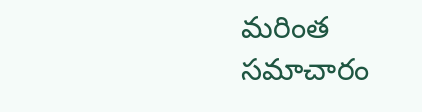మరింత సమాచారం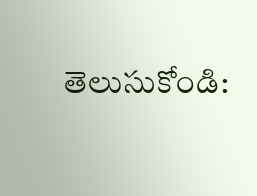తెలుసుకోండి: